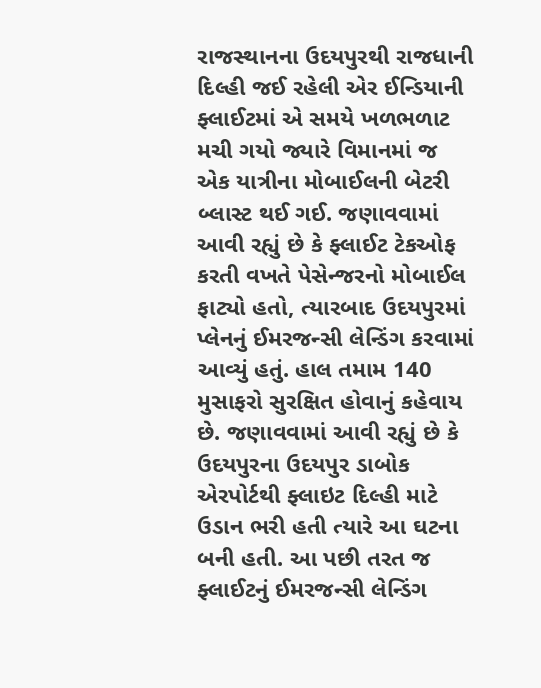રાજસ્થાનના ઉદયપુરથી રાજધાની દિલ્હી જઈ રહેલી એર ઈન્ડિયાની ફ્લાઈટમાં એ સમયે ખળભળાટ મચી ગયો જ્યારે વિમાનમાં જ એક યાત્રીના મોબાઈલની બેટરી બ્લાસ્ટ થઈ ગઈ. જણાવવામાં આવી રહ્યું છે કે ફ્લાઈટ ટેકઓફ કરતી વખતે પેસેન્જરનો મોબાઈલ ફાટ્યો હતો, ત્યારબાદ ઉદયપુરમાં પ્લેનનું ઈમરજન્સી લેન્ડિંગ કરવામાં આવ્યું હતું. હાલ તમામ 140 મુસાફરો સુરક્ષિત હોવાનું કહેવાય છે. જણાવવામાં આવી રહ્યું છે કે ઉદયપુરના ઉદયપુર ડાબોક એરપોર્ટથી ફ્લાઇટ દિલ્હી માટે ઉડાન ભરી હતી ત્યારે આ ઘટના બની હતી. આ પછી તરત જ ફ્લાઈટનું ઈમરજન્સી લેન્ડિંગ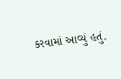કરવામાં આવ્યું હતું.